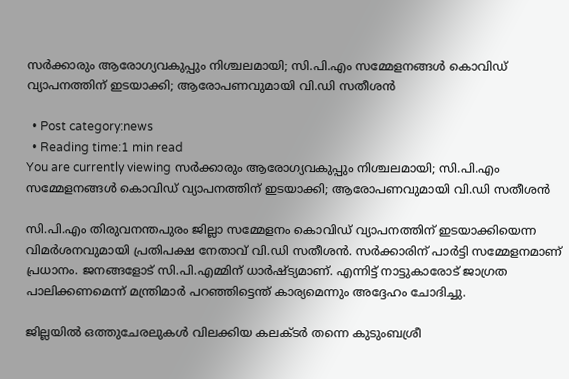സർക്കാരും ആരോഗ്യവകുപ്പും നിശ്ചലമായി; സി.പി.എം സമ്മേളനങ്ങൾ കൊവിഡ് വ്യാപനത്തിന് ഇടയാക്കി; ആരോപണവുമായി വി.ഡി സതീശന്‍

  • Post category:news
  • Reading time:1 min read
You are currently viewing സർക്കാരും ആരോഗ്യവകുപ്പും നിശ്ചലമായി; സി.പി.എം സമ്മേളനങ്ങൾ കൊവിഡ് വ്യാപനത്തിന് ഇടയാക്കി; ആരോപണവുമായി വി.ഡി സതീശന്‍

സി.പി.എം തിരുവനന്തപുരം ജില്ലാ സമ്മേളനം കൊവിഡ് വ്യാപനത്തിന് ഇടയാക്കിയെന്ന വിമര്‍ശനവുമായി പ്രതിപക്ഷ നേതാവ് വി.ഡി സതീശൻ. സര്‍ക്കാരിന് പാര്‍ട്ടി സമ്മേളനമാണ് പ്രധാനം. ജനങ്ങളോട് സി.പി.എമ്മിന് ധാര്‍ഷ്ട്യമാണ്. എന്നിട്ട് നാട്ടുകാരോട് ജാഗ്രത പാലിക്കണമെന്ന് മന്ത്രിമാര്‍ പറ‍ഞ്ഞിട്ടെന്ത് കാര്യമെന്നും അദ്ദേഹം ചോദിച്ചു.

ജില്ലയിൽ ഒത്തുചേരലുകള്‍ വിലക്കിയ കലക്ടര്‍ തന്നെ കുടുംബശ്രീ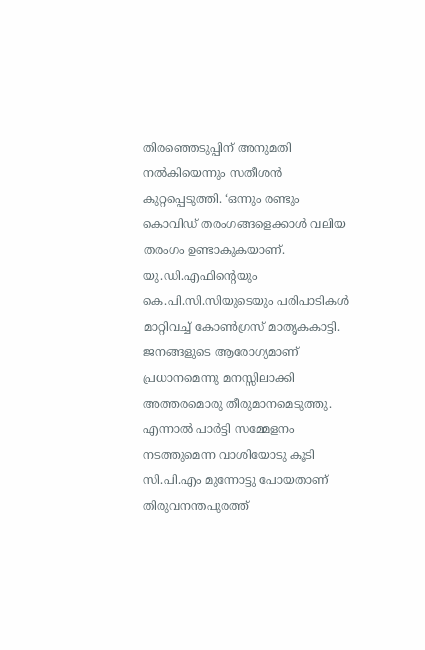തിരഞ്ഞെടുപ്പിന് അനുമതി നല്‍കിയെന്നും സതീശന്‍ കുറ്റപ്പെടുത്തി. ‘ഒന്നും രണ്ടും കൊവിഡ് തരംഗങ്ങളെക്കാൾ വലിയ തരംഗം ഉണ്ടാകുകയാണ്. യു.ഡി.എഫിൻ്റെയും കെ.പി.സി.സിയുടെയും പരിപാടികള്‍ മാറ്റിവച്ച് കോൺഗ്രസ് മാതൃകകാട്ടി. ജനങ്ങളുടെ ആരോഗ്യമാണ് പ്രധാനമെന്നു മനസ്സിലാക്കി അത്തരമൊരു തീരുമാനമെടുത്തു. എന്നാൽ പാർട്ടി സമ്മേളനം നടത്തുമെന്ന വാശിയോടു കൂടി സി.പി.എം മുന്നോട്ടു പോയതാണ് തിരുവനന്തപുരത്ത്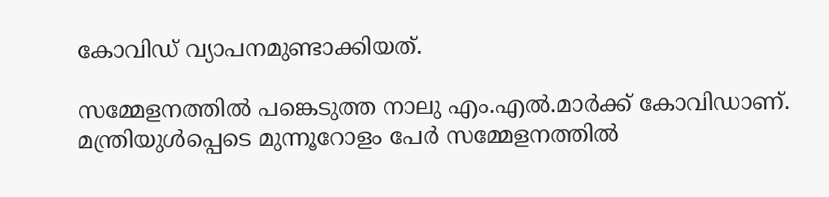കോവിഡ് വ്യാപനമുണ്ടാക്കിയത്.

സമ്മേളനത്തിൽ പങ്കെടുത്ത നാലു എം.എൽ.മാർക്ക് കോവിഡാണ്. മന്ത്രിയുള്‍പ്പെടെ മുന്നൂറോളം പേർ സമ്മേളനത്തിൽ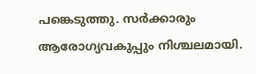പങ്കെടുത്തു. സർക്കാരും ആരോഗ്യവകുപ്പും നിശ്ചലമായി.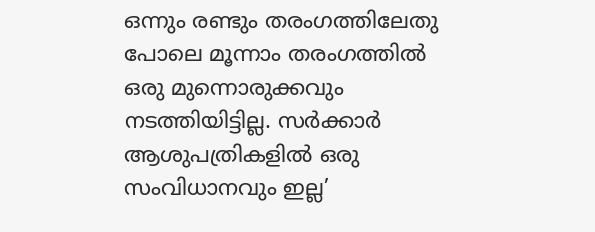ഒന്നും രണ്ടും തരംഗത്തിലേതു പോലെ മൂന്നാം തരംഗത്തിൽ ഒരു മുന്നൊരുക്കവും നടത്തിയിട്ടില്ല. സർക്കാർ ആശുപത്രികളിൽ ഒരു സംവിധാനവും ഇല്ല’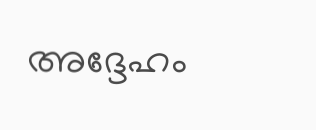അദ്ദേഹം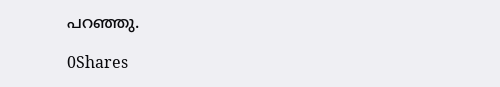പറഞ്ഞു.

0Shares